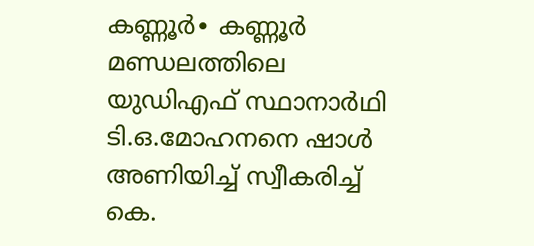കണ്ണൂർ∙ കണ്ണൂർ മണ്ഡലത്തിലെ യുഡിഎഫ് സ്ഥാനാർഥി ടി.ഒ.മോഹനനെ ഷാൾ അണിയിച്ച് സ്വീകരിച്ച് കെ.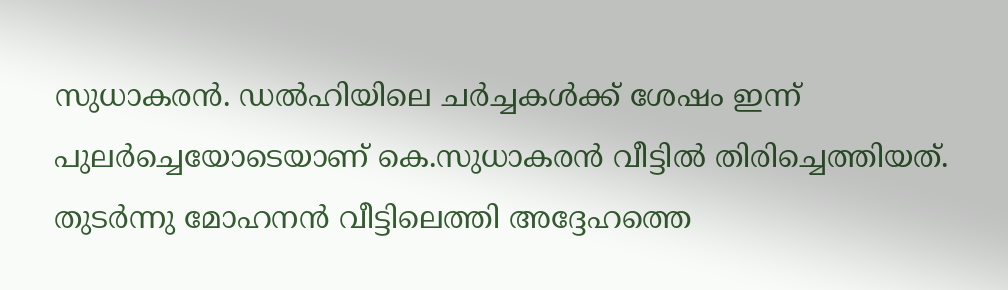സുധാകരൻ. ഡൽഹിയിലെ ചർച്ചകൾക്ക് ശേഷം ഇന്ന് പുലർച്ചെയോടെയാണ് കെ.സുധാകരൻ വീട്ടിൽ തിരിച്ചെത്തിയത്. തുടർന്നു മോഹനൻ വീട്ടിലെത്തി അദ്ദേഹത്തെ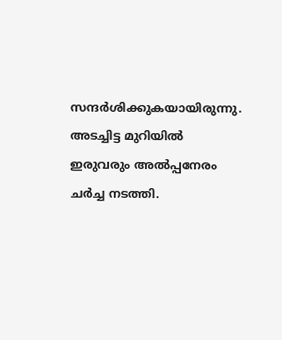സന്ദർശിക്കുകയായിരുന്നു. അടച്ചിട്ട മുറിയിൽ ഇരുവരും അൽപ്പനേരം ചർച്ച നടത്തി.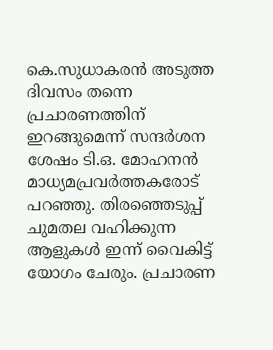കെ.സുധാകരൻ അടുത്ത ദിവസം തന്നെ പ്രചാരണത്തിന് ഇറങ്ങുമെന്ന് സന്ദർശന ശേഷം ടി.ഒ. മോഹനൻ മാധ്യമപ്രവർത്തകരോട് പറഞ്ഞു. തിരഞ്ഞെടുപ്പ് ചുമതല വഹിക്കുന്ന ആളുകൾ ഇന്ന് വൈകിട്ട് യോഗം ചേരും. പ്രചാരണ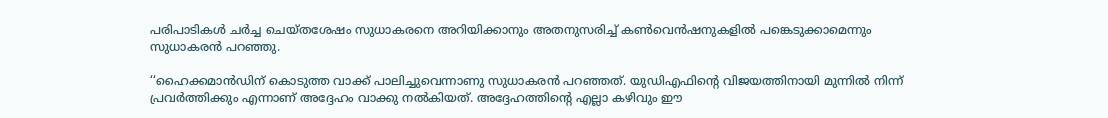പരിപാടികൾ ചർച്ച ചെയ്തശേഷം സുധാകരനെ അറിയിക്കാനും അതനുസരിച്ച് കൺവെൻഷനുകളിൽ പങ്കെടുക്കാമെന്നും സുധാകരൻ പറഞ്ഞു.

‘‘ഹൈക്കമാൻഡിന് കൊടുത്ത വാക്ക് പാലിച്ചുവെന്നാണു സുധാകരൻ പറഞ്ഞത്. യുഡിഎഫിന്റെ വിജയത്തിനായി മുന്നിൽ നിന്ന് പ്രവർത്തിക്കും എന്നാണ് അദ്ദേഹം വാക്കു നൽകിയത്. അദ്ദേഹത്തിന്റെ എല്ലാ കഴിവും ഈ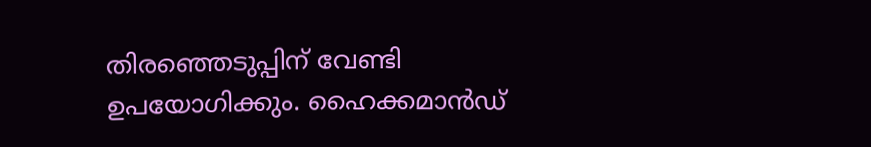തിരഞ്ഞെടുപ്പിന് വേണ്ടി ഉപയോഗിക്കും. ഹൈക്കമാൻഡ്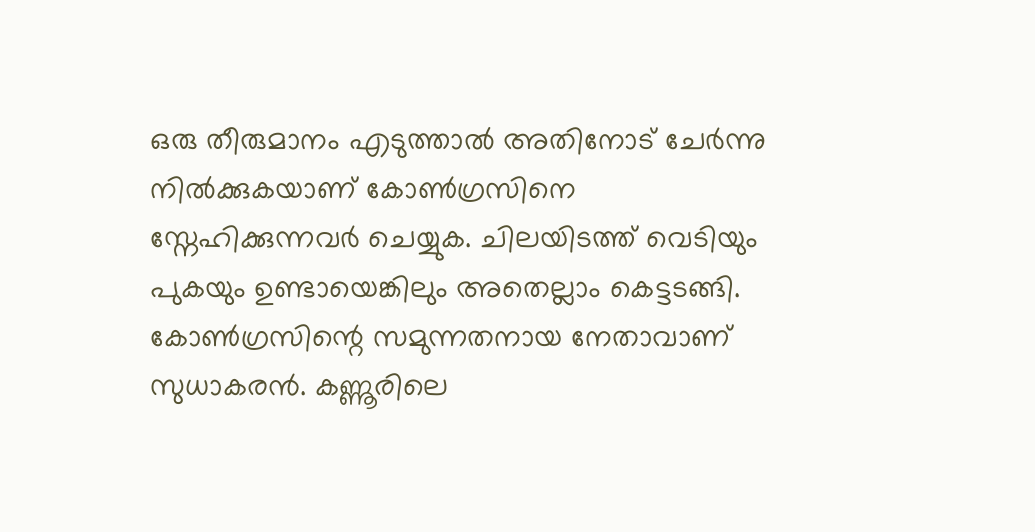ഒരു തീരുമാനം എടുത്താൽ അതിനോട് ചേർന്നു നിൽക്കുകയാണ് കോൺഗ്രസിനെ സ്നേഹിക്കുന്നവർ ചെയ്യുക. ചിലയിടത്ത് വെടിയും പുകയും ഉണ്ടായെങ്കിലും അതെല്ലാം കെട്ടടങ്ങി. കോൺഗ്രസിന്റെ സമുന്നതനായ നേതാവാണ് സുധാകരൻ. കണ്ണൂരിലെ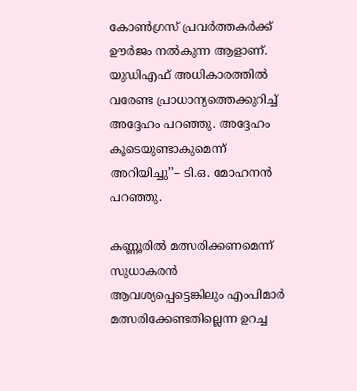കോൺഗ്രസ് പ്രവ‍ർത്തകർക്ക് ഊർജം നൽകുന്ന ആളാണ്. യുഡിഎഫ് അധികാരത്തിൽ വരേണ്ട പ്രാധാന്യത്തെക്കുറിച്ച് അദ്ദേഹം പറഞ്ഞു. അദ്ദേഹം കൂടെയുണ്ടാകുമെന്ന് അറിയിച്ചു’’– ടി.ഒ. മോഹനൻ പറഞ്ഞു.

കണ്ണൂരിൽ മത്സരിക്കണമെന്ന് സുധാകരൻ ആവശ്യപ്പെട്ടെങ്കിലും എംപിമാർ മത്സരിക്കേണ്ടതില്ലെന്ന ഉറച്ച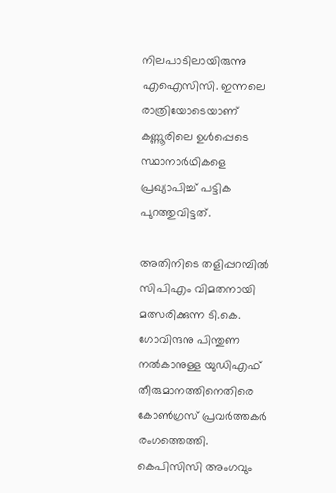നിലപാടിലായിരുന്നു എഐസിസി. ഇന്നലെ രാത്രിയോടെയാണ് കണ്ണൂരിലെ ഉൾപ്പെടെ സ്ഥാനാർഥികളെ പ്രഖ്യാപിച്ച് പട്ടിക പുറത്തുവിട്ടത്.

അതിനിടെ തളിപ്പറമ്പിൽ സിപിഎം വിമതനായി മത്സരിക്കുന്ന ടി.കെ. ഗോവിന്ദനു പിന്തുണ നൽകാനുള്ള യുഡിഎഫ് തീരുമാനത്തിനെതിരെ കോൺഗ്രസ് പ്രവർത്തകർ രംഗത്തെത്തി. കെപിസിസി അംഗവും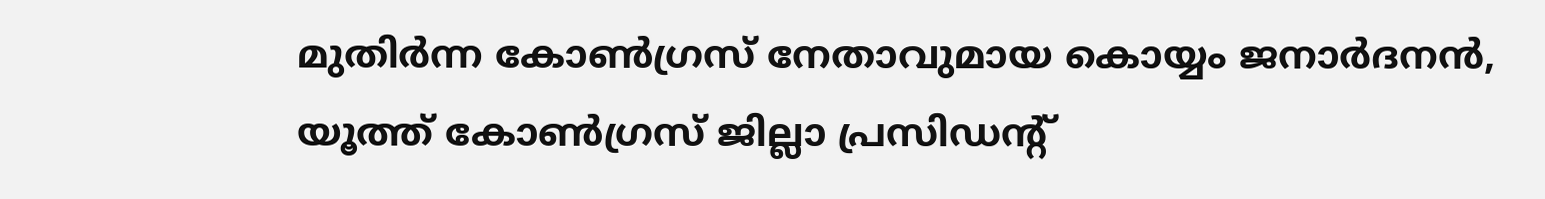മുതിർന്ന കോൺഗ്രസ് നേതാവുമായ കൊയ്യം ജനാർദനൻ, യൂത്ത് കോൺഗ്രസ് ജില്ലാ പ്രസിഡന്റ്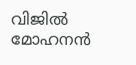വിജിൽ മോഹനൻ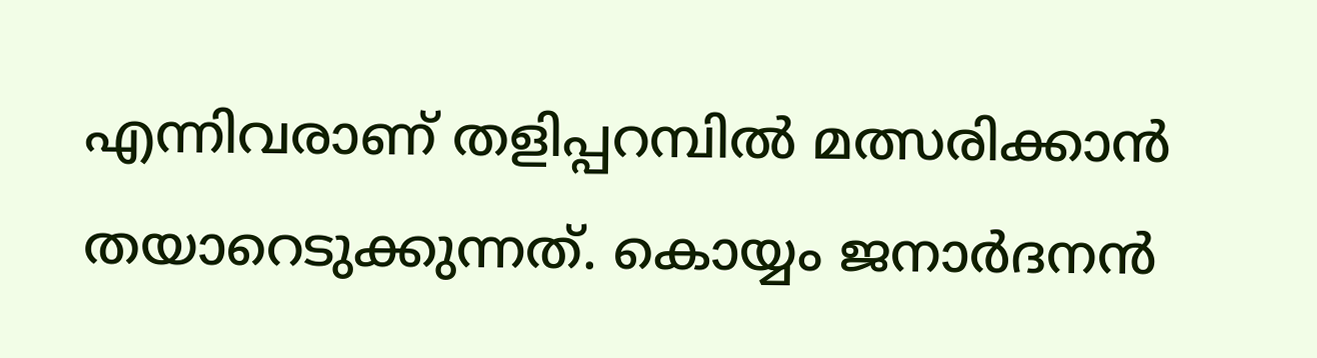എന്നിവരാണ് തളിപ്പറമ്പിൽ മത്സരിക്കാൻ തയാറെടുക്കുന്നത്. കൊയ്യം ജനാർദനൻ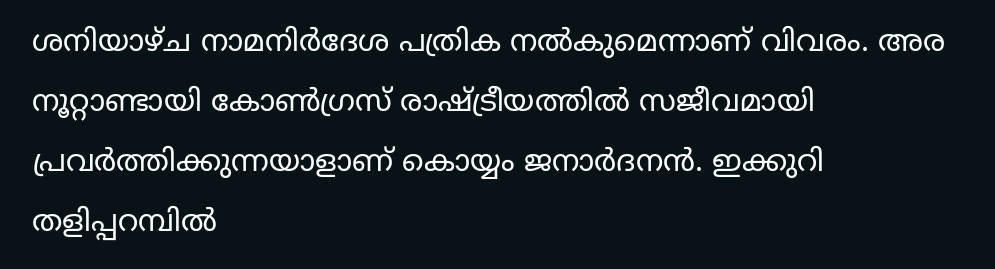ശനിയാഴ്ച നാമനിർദേശ പത്രിക നൽകുമെന്നാണ് വിവരം. അര നൂറ്റാണ്ടായി കോൺഗ്രസ് രാഷ്ട്രീയത്തിൽ സജീവമായി പ്രവർത്തിക്കുന്നയാളാണ് കൊയ്യം ജനാർദനൻ. ഇക്കുറി തളിപ്പറമ്പിൽ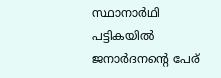സ്ഥാനാർഥി പട്ടികയിൽ ജനാർദനന്റെ പേര്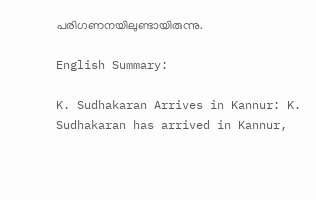പരിഗണനയിലുണ്ടായിരുന്നു.

English Summary:

K. Sudhakaran Arrives in Kannur: K. Sudhakaran has arrived in Kannur,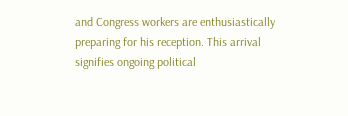and Congress workers are enthusiastically preparing for his reception. This arrival signifies ongoing political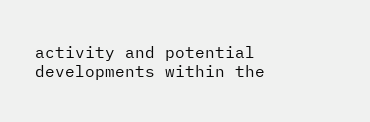activity and potential developments within the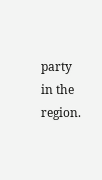party in the region.